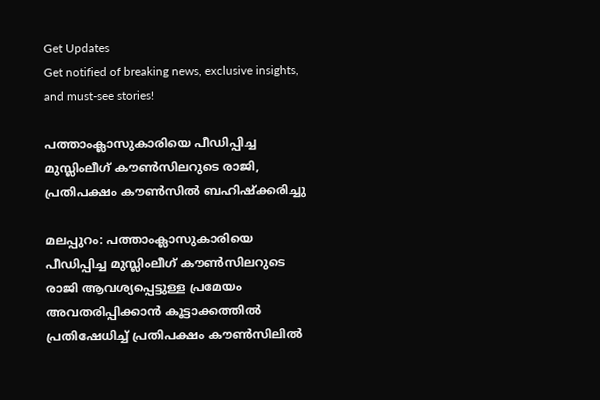Get Updates
Get notified of breaking news, exclusive insights, and must-see stories!

പത്താംക്ലാസുകാരിയെ പീഡിപ്പിച്ച മുസ്ലിംലീഗ് കൗണ്‍സിലറുടെ രാജി, പ്രതിപക്ഷം കൗണ്‍സില്‍ ബഹിഷ്‌ക്കരിച്ചു

മലപ്പുറം: പത്താംക്ലാസുകാരിയെ പീഡിപ്പിച്ച മുസ്ലിംലീഗ് കൗണ്‍സിലറുടെ രാജി ആവശ്യപ്പെട്ടുള്ള പ്രമേയം അവതരിപ്പിക്കാന്‍ കൂട്ടാക്കത്തില്‍ പ്രതിഷേധിച്ച് പ്രതിപക്ഷം കൗണ്‍സിലില്‍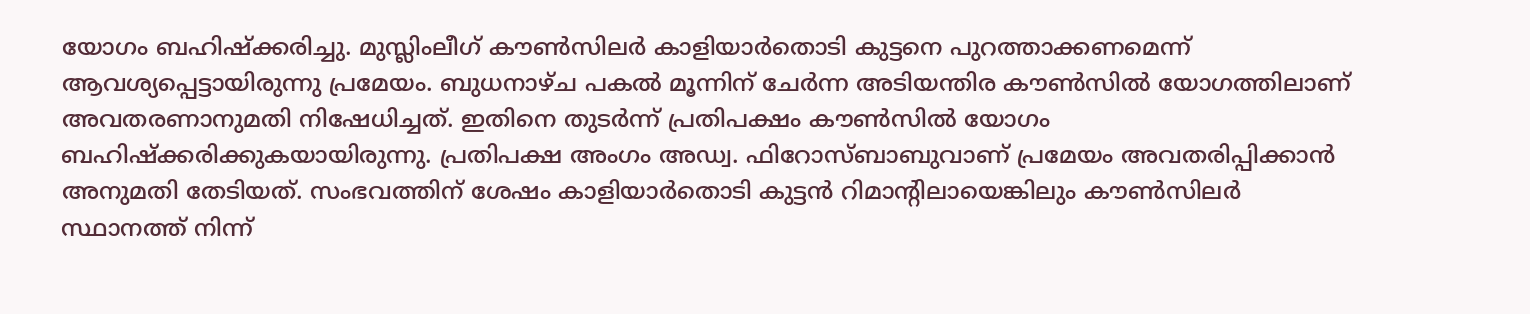യോഗം ബഹിഷ്‌ക്കരിച്ചു. മുസ്ലിംലീഗ് കൗണ്‍സിലര്‍ കാളിയാര്‍തൊടി കുട്ടനെ പുറത്താക്കണമെന്ന് ആവശ്യപ്പെട്ടായിരുന്നു പ്രമേയം. ബുധനാഴ്ച പകല്‍ മൂന്നിന് ചേര്‍ന്ന അടിയന്തിര കൗണ്‍സില്‍ യോഗത്തിലാണ് അവതരണാനുമതി നിഷേധിച്ചത്. ഇതിനെ തുടര്‍ന്ന് പ്രതിപക്ഷം കൗണ്‍സില്‍ യോഗം ബഹിഷ്‌ക്കരിക്കുകയായിരുന്നു. പ്രതിപക്ഷ അംഗം അഡ്വ. ഫിറോസ്ബാബുവാണ് പ്രമേയം അവതരിപ്പിക്കാന്‍ അനുമതി തേടിയത്. സംഭവത്തിന് ശേഷം കാളിയാര്‍തൊടി കുട്ടന്‍ റിമാന്റിലായെങ്കിലും കൗണ്‍സിലര്‍ സ്ഥാനത്ത് നിന്ന്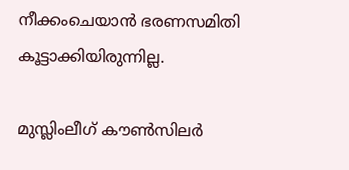നീക്കംചെയാന്‍ ഭരണസമിതി കൂട്ടാക്കിയിരുന്നില്ല.

മുസ്ലിംലീഗ് കൗണ്‍സിലര്‍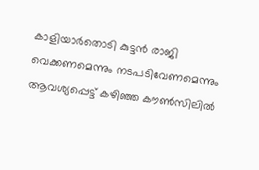കാളിയാര്‍തൊടി കുട്ടന്‍ രാജി വെക്കണമെന്നും നടപടിവേണമെന്നും ആവശ്യപ്പെട്ട് കഴിഞ്ഞ കൗണ്‍സിലില്‍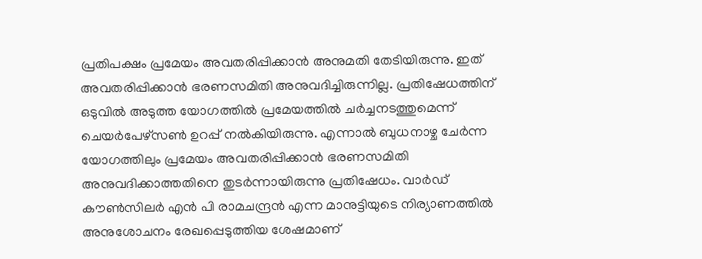പ്രതിപക്ഷം പ്രമേയം അവതരിപ്പിക്കാന്‍ അനുമതി തേടിയിരുന്നു. ഇത് അവതരിപ്പിക്കാന്‍ ഭരണസമിതി അനുവദിച്ചിരുന്നില്ല. പ്രതിഷേധത്തിന് ഒടുവില്‍ അടുത്ത യോഗത്തില്‍ പ്രമേയത്തില്‍ ചര്‍ച്ചനടത്തുമെന്ന് ചെയര്‍പേഴ്‌സണ്‍ ഉറപ്പ് നല്‍കിയിരുന്നു. എന്നാല്‍ ബുധനാഴ്ച ചേര്‍ന്ന യോഗത്തിലും പ്രമേയം അവതരിപ്പിക്കാന്‍ ഭരണസമിതി അനുവദിക്കാത്തതിനെ തുടര്‍ന്നായിരുന്നു പ്രതിഷേധം. വാര്‍ഡ് കൗണ്‍സിലര്‍ എന്‍ പി രാമചന്ദ്രന്‍ എന്ന മാനുട്ടിയുടെ നിര്യാണത്തില്‍ അനുശോചനം രേഖപ്പെടുത്തിയ ശേഷമാണ്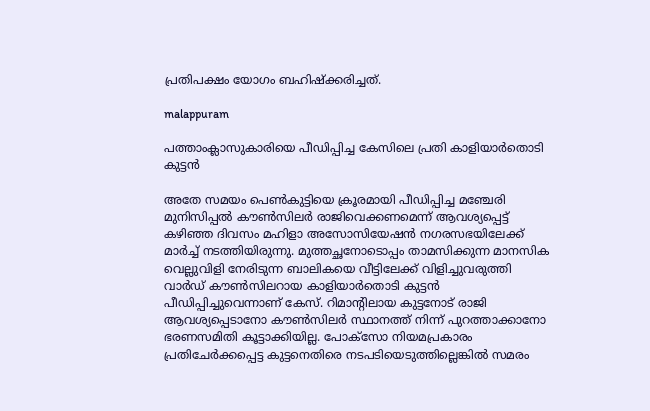പ്രതിപക്ഷം യോഗം ബഹിഷ്‌ക്കരിച്ചത്.

malappuram

പത്താംക്ലാസുകാരിയെ പീഡിപ്പിച്ച കേസിലെ പ്രതി കാളിയാര്‍തൊടി കുട്ടന്‍

അതേ സമയം പെണ്‍കുട്ടിയെ ക്രൂരമായി പീഡിപ്പിച്ച മഞ്ചേരി മുനിസിപ്പല്‍ കൗണ്‍സിലര്‍ രാജിവെക്കണമെന്ന് ആവശ്യപ്പെട്ട് കഴിഞ്ഞ ദിവസം മഹിളാ അസോസിയേഷന്‍ നഗരസഭയിലേക്ക് മാര്‍ച്ച് നടത്തിയിരുന്നു. മുത്തച്ഛനോടൊപ്പം താമസിക്കുന്ന മാനസിക വെല്ലുവിളി നേരിടുന്ന ബാലികയെ വീട്ടിലേക്ക് വിളിച്ചുവരുത്തി വാര്‍ഡ് കൗണ്‍സിലറായ കാളിയാര്‍തൊടി കുട്ടന്‍ പീഡിപ്പിച്ചുവെന്നാണ് കേസ്. റിമാന്റിലായ കുട്ടനോട് രാജി ആവശ്യപ്പെടാനോ കൗണ്‍സിലര്‍ സ്ഥാനത്ത് നിന്ന് പുറത്താക്കാനോ ഭരണസമിതി കൂട്ടാക്കിയില്ല. പോക്സോ നിയമപ്രകാരം പ്രതിചേര്‍ക്കപ്പെട്ട കുട്ടനെതിരെ നടപടിയെടുത്തില്ലെങ്കില്‍ സമരം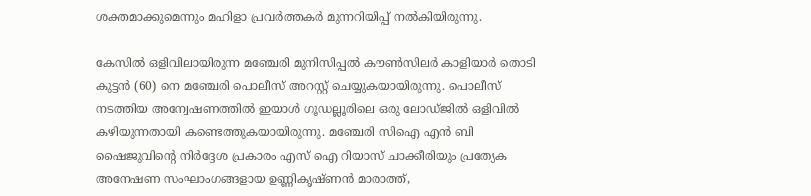ശക്തമാക്കുമെന്നും മഹിളാ പ്രവര്‍ത്തകര്‍ മുന്നറിയിപ്പ് നല്‍കിയിരുന്നു.

കേസില്‍ ഒളിവിലായിരുന്ന മഞ്ചേരി മുനിസിപ്പല്‍ കൗണ്‍സിലര്‍ കാളിയാര്‍ തൊടി കുട്ടന്‍ (60) നെ മഞ്ചേരി പൊലീസ് അറസ്റ്റ് ചെയ്യുകയായിരുന്നു. പൊലീസ് നടത്തിയ അന്വേഷണത്തില്‍ ഇയാള്‍ ഗൂഡല്ലൂരിലെ ഒരു ലോഡ്ജില്‍ ഒളിവില്‍ കഴിയുന്നതായി കണ്ടെത്തുകയായിരുന്നു. മഞ്ചേരി സിഐ എന്‍ ബി ഷൈജുവിന്റെ നിര്‍ദ്ദേശ പ്രകാരം എസ് ഐ റിയാസ് ചാക്കീരിയും പ്രത്യേക അനേഷണ സംഘാംഗങ്ങളായ ഉണ്ണികൃഷ്ണന്‍ മാരാത്ത്,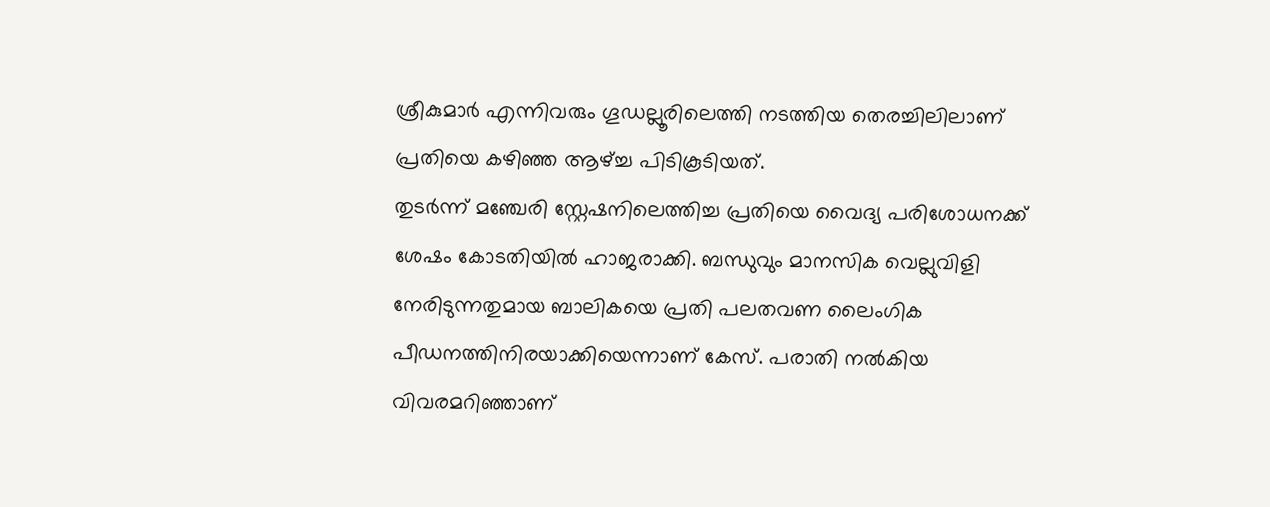ശ്രീകുമാര്‍ എന്നിവരും ഗൂഡല്ലൂരിലെത്തി നടത്തിയ തെരച്ചിലിലാണ് പ്രതിയെ കഴിഞ്ഞ ആഴ്ച്ച പിടികൂടിയത്.
തുടര്‍ന്ന് മഞ്ചേരി സ്റ്റേഷനിലെത്തിച്ച പ്രതിയെ വൈദ്യ പരിശോധനക്ക് ശേഷം കോടതിയില്‍ ഹാജരാക്കി. ബന്ധുവും മാനസിക വെല്ലുവിളി നേരിടുന്നതുമായ ബാലികയെ പ്രതി പലതവണ ലൈംഗിക പീഡനത്തിനിരയാക്കിയെന്നാണ് കേസ്. പരാതി നല്‍കിയ വിവരമറിഞ്ഞാണ്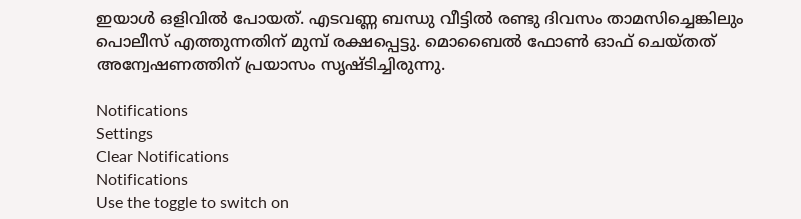ഇയാള്‍ ഒളിവില്‍ പോയത്. എടവണ്ണ ബന്ധു വീട്ടില്‍ രണ്ടു ദിവസം താമസിച്ചെങ്കിലും പൊലീസ് എത്തുന്നതിന് മുമ്പ് രക്ഷപ്പെട്ടു. മൊബൈല്‍ ഫോണ്‍ ഓഫ് ചെയ്തത് അന്വേഷണത്തിന് പ്രയാസം സൃഷ്ടിച്ചിരുന്നു.

Notifications
Settings
Clear Notifications
Notifications
Use the toggle to switch on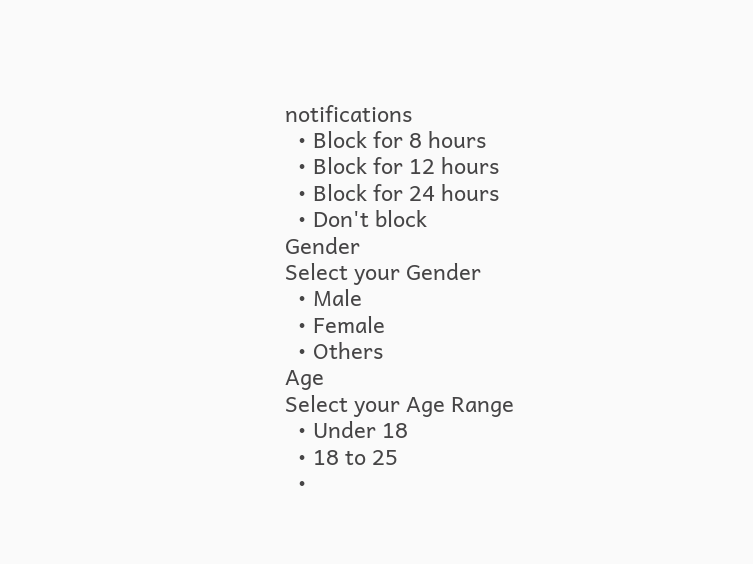notifications
  • Block for 8 hours
  • Block for 12 hours
  • Block for 24 hours
  • Don't block
Gender
Select your Gender
  • Male
  • Female
  • Others
Age
Select your Age Range
  • Under 18
  • 18 to 25
  •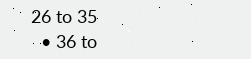26 to 35
  • 36 to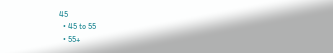45
  • 45 to 55
  • 55+